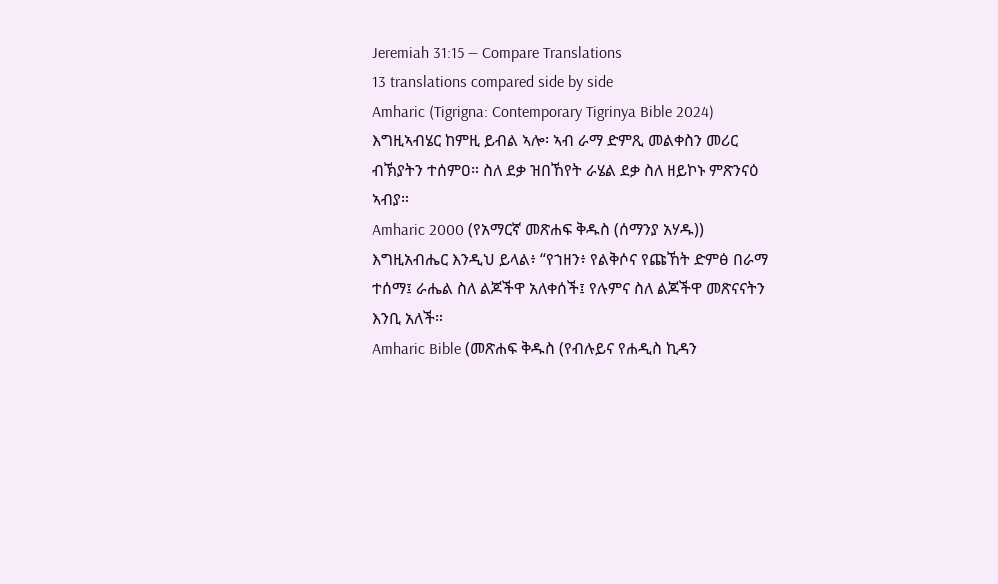Jeremiah 31:15 — Compare Translations
13 translations compared side by side
Amharic (Tigrigna: Contemporary Tigrinya Bible 2024)
እግዚኣብሄር ከምዚ ይብል ኣሎ፡ ኣብ ራማ ድምጺ መልቀስን መሪር ብኽያትን ተሰምዐ። ስለ ደቃ ዝበኸየት ራሄል ደቃ ስለ ዘይኮኑ ምጽንናዕ ኣብያ።
Amharic 2000 (የአማርኛ መጽሐፍ ቅዱስ (ሰማንያ አሃዱ))
እግዚአብሔር እንዲህ ይላል፥ “የኀዘን፥ የልቅሶና የጩኸት ድምፅ በራማ ተሰማ፤ ራሔል ስለ ልጆችዋ አለቀሰች፤ የሉምና ስለ ልጆችዋ መጽናናትን እንቢ አለች።
Amharic Bible (መጽሐፍ ቅዱስ (የብሉይና የሐዲስ ኪዳን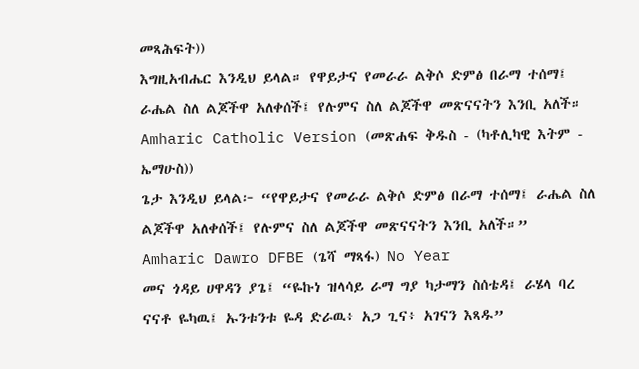መጻሕፍት))
እግዚአብሔር እንዲህ ይላል። የዋይታና የመራራ ልቅሶ ድምፅ በራማ ተሰማ፤ ራሔል ስለ ልጆችዋ አለቀሰች፤ የሉምና ስለ ልጆችዋ መጽናናትን እንቢ አለች።
Amharic Catholic Version (መጽሐፍ ቅዱስ - (ካቶሊካዊ እትም - ኤማሁስ))
ጌታ እንዲህ ይላል፦ “የዋይታና የመራራ ልቅሶ ድምፅ በራማ ተሰማ፤ ራሔል ስለ ልጆችዋ አለቀሰች፤ የሉምና ስለ ልጆችዋ መጽናናትን እንቢ አለች።”
Amharic Dawro DFBE (ጌሻ ማጻፋ) No Year
መና ጎዳይ ሀዋዳን ያጌ፤ “ዬኩነ ዝላሳይ ራማ ግያ ካታማን ስሰቴዳ፤ ራሄላ ባረ ናናቶ ዬካዉ፤ ኡንቱንቱ ዬዳ ድራዉ፥ አጋ ጊና፥ አገናን እጻዱ”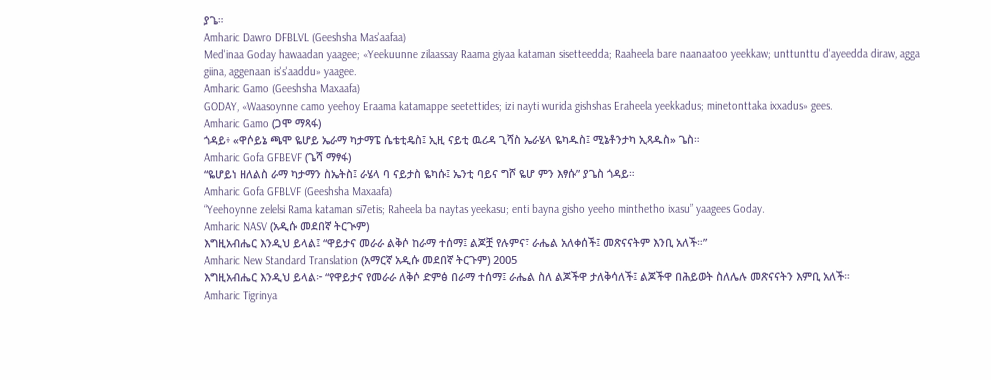ያጌ።
Amharic Dawro DFBLVL (Geeshsha Mas'aafaa)
Med'inaa Goday hawaadan yaagee; «Yeekuunne zilaassay Raama giyaa kataman sisetteedda; Raaheela bare naanaatoo yeekkaw; unttunttu d'ayeedda diraw, agga giina, aggenaan is's'aaddu» yaagee.
Amharic Gamo (Geeshsha Maxaafa)
GODAY, «Waasoynne camo yeehoy Eraama katamappe seetettides; izi nayti wurida gishshas Eraheela yeekkadus; minetonttaka ixxadus» gees.
Amharic Gamo (ጋሞ ማጻፋ)
ጎዳይ፥ «ዋሶይኔ ጫሞ ዬሆይ ኤራማ ካታማፔ ሴቴቲዴስ፤ ኢዚ ናይቲ ዉሪዳ ጊሻስ ኤራሄላ ዬካዱስ፤ ሚኔቶንታካ ኢጻዱስ» ጌስ።
Amharic Gofa GFBEVF (ጌሻ ማፃፋ)
“ዬሆይነ ዘለልስ ራማ ካታማን ስኤትስ፤ ራሄላ ባ ናይታስ ዬካሱ፤ ኤንቲ ባይና ግሾ ዬሆ ምን እፃሱ” ያጌስ ጎዳይ።
Amharic Gofa GFBLVF (Geeshsha Maxaafa)
“Yeehoynne zelelsi Rama kataman si7etis; Raheela ba naytas yeekasu; enti bayna gisho yeeho minthetho ixasu” yaagees Goday.
Amharic NASV (አዲሱ መደበኛ ትርጒም)
እግዚአብሔር እንዲህ ይላል፤ “ዋይታና መራራ ልቅሶ ከራማ ተሰማ፤ ልጆቿ የሉምና፣ ራሔል አለቀሰች፤ መጽናናትም እንቢ አለች።”
Amharic New Standard Translation (አማርኛ አዲሱ መደበኛ ትርጉም) 2005
እግዚአብሔር እንዲህ ይላል፦ “የዋይታና የመራራ ለቅሶ ድምፅ በራማ ተሰማ፤ ራሔል ስለ ልጆችዋ ታለቅሳለች፤ ልጆችዋ በሕይወት ስለሌሉ መጽናናትን እምቢ አለች።
Amharic Tigrinya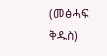(መፅሓፍ ቅዱስ)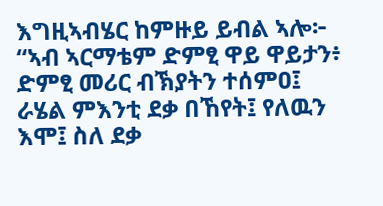እግዚኣብሄር ከምዙይ ይብል ኣሎ፦ “ኣብ ኣርማቴም ድምፂ ዋይ ዋይታን፥ ድምፂ መሪር ብኽያትን ተሰምዐ፤ ራሄል ምእንቲ ደቃ በኸየት፤ የለዉን እሞ፤ ስለ ደቃ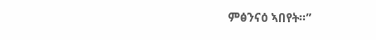ምፅንናዕ ኣበየት።”